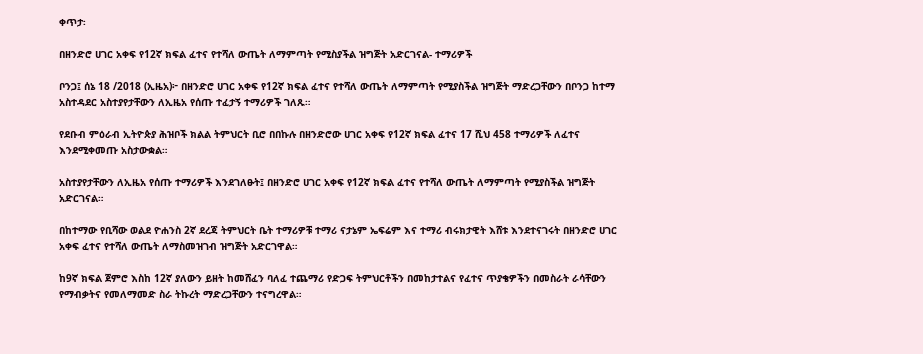ቀጥታ፡

በዘንድሮ ሀገር አቀፍ የ12ኛ ክፍል ፈተና የተሻለ ውጤት ለማምጣት የሚስያችል ዝግጅት አድርገናል- ተማሪዎች

ቦንጋ፤ ሰኔ 18 /2018 (ኢዜአ)፦ በዘንድሮ ሀገር አቀፍ የ12ኛ ክፍል ፈተና የተሻለ ውጤት ለማምጣት የሚያስችል ዝግጅት ማድረጋቸውን በቦንጋ ከተማ አስተዳደር አስተያየታቸውን ለኢዜአ የሰጡ ተፈታኝ ተማሪዎች ገለጹ።

የደቡብ ምዕራብ ኢትዮጵያ ሕዝቦች ክልል ትምህርት ቢሮ በበኩሉ በዘንድሮው ሀገር አቀፍ የ12ኛ ክፍል ፈተና 17 ሺህ 458 ተማሪዎች ለፈተና እንደሚቀመጡ አስታውቋል።

አስተያየታቸውን ለኢዜአ የሰጡ ተማሪዎች እንደገለፁት፤ በዘንድሮ ሀገር አቀፍ የ12ኛ ክፍል ፈተና የተሻለ ውጤት ለማምጣት የሚያስችል ዝግጅት አድርገናል።

በከተማው የቢሻው ወልደ ዮሐንስ 2ኛ ደረጃ ትምህርት ቤት ተማሪዎቹ ተማሪ ናታኔም ኤፍሬም እና ተማሪ ብሩክታዊት እሸቱ እንደተናገሩት በዘንድሮ ሀገር አቀፍ ፈተና የተሻለ ውጤት ለማስመዝገብ ዝግጅት አድርገዋል።

ከ9ኛ ክፍል ጀምሮ እስከ 12ኛ ያለውን ይዘት ከመሸፈን ባለፈ ተጨማሪ የድጋፍ ትምህርቶችን በመከታተልና የፈተና ጥያቄዎችን በመስራት ራሳቸውን የማብቃትና የመለማመድ ስራ ትኩረት ማድረጋቸውን ተናግረዋል።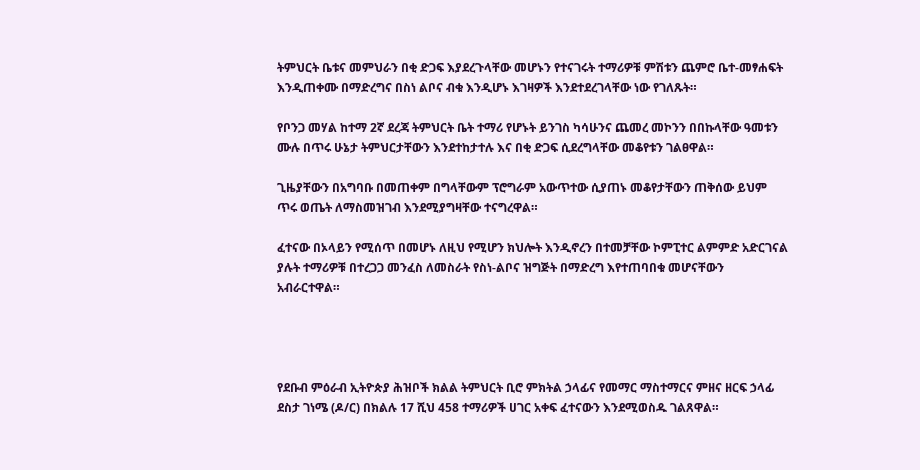ትምህርት ቤቱና መምህራን በቂ ድጋፍ እያደረጉላቸው መሆኑን የተናገሩት ተማሪዎቹ ምሽቱን ጨምሮ ቤተ-መፃሐፍት እንዲጠቀሙ በማድረግና በስነ ልቦና ብቁ እንዲሆኑ እገዛዎች እንደተደረገላቸው ነው የገለጹት።

የቦንጋ መሃል ከተማ 2ኛ ደረጃ ትምህርት ቤት ተማሪ የሆኑት ይንገስ ካሳሁንና ጨመረ መኮንን በበኩላቸው ዓመቱን ሙሉ በጥሩ ሁኔታ ትምህርታቸውን እንደተከታተሉ እና በቂ ድጋፍ ሲደረግላቸው መቆየቱን ገልፀዋል።

ጊዜያቸውን በአግባቡ በመጠቀም በግላቸውም ፕሮግራም አውጥተው ሲያጠኑ መቆየታቸውን ጠቅሰው ይህም ጥሩ ወጤት ለማስመዝገብ እንደሚያግዛቸው ተናግረዋል።

ፈተናው በኦላይን የሚሰጥ በመሆኑ ለዚህ የሚሆን ክህሎት እንዲኖረን በተመቻቸው ኮምፒተር ልምምድ አድርገናል ያሉት ተማሪዎቹ በተረጋጋ መንፈስ ለመስራት የስነ-ልቦና ዝግጅት በማድረግ እየተጠባበቁ መሆናቸውን አብራርተዋል።




የደቡብ ምዕራብ ኢትዮጵያ ሕዝቦች ክልል ትምህርት ቢሮ ምክትል ኃላፊና የመማር ማስተማርና ምዘና ዘርፍ ኃላፊ ደስታ ገነሜ (ዶ/ር) በክልሉ 17 ሺህ 458 ተማሪዎች ሀገር አቀፍ ፈተናውን እንደሚወስዱ ገልጸዋል።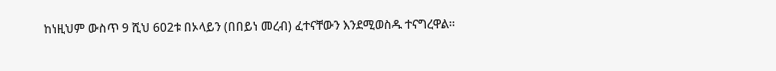ከነዚህም ውስጥ 9 ሺህ 602ቱ በኦላይን (በበይነ መረብ) ፈተናቸውን እንደሚወስዱ ተናግረዋል።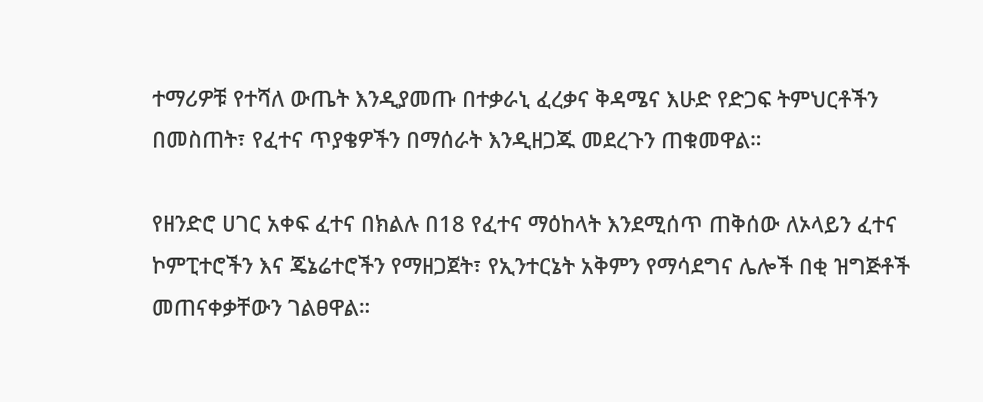ተማሪዎቹ የተሻለ ውጤት እንዲያመጡ በተቃራኒ ፈረቃና ቅዳሜና እሁድ የድጋፍ ትምህርቶችን በመስጠት፣ የፈተና ጥያቄዎችን በማሰራት እንዲዘጋጁ መደረጉን ጠቁመዋል።

የዘንድሮ ሀገር አቀፍ ፈተና በክልሉ በ18 የፈተና ማዕከላት እንደሚሰጥ ጠቅሰው ለኦላይን ፈተና ኮምፒተሮችን እና ጄኔሬተሮችን የማዘጋጀት፣ የኢንተርኔት አቅምን የማሳደግና ሌሎች በቂ ዝግጅቶች መጠናቀቃቸውን ገልፀዋል።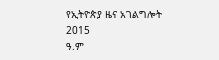የኢትዮጵያ ዜና አገልግሎት
2015
ዓ.ም